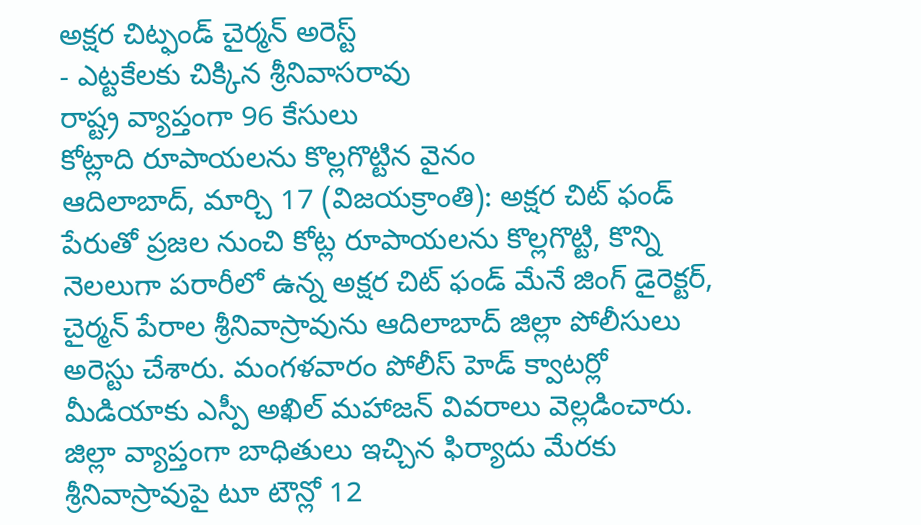అక్షర చిట్ఫండ్ చైర్మన్ అరెస్ట్
- ఎట్టకేలకు చిక్కిన శ్రీనివాసరావు
రాష్ట్ర వ్యాప్తంగా 96 కేసులు
కోట్లాది రూపాయలను కొల్లగొట్టిన వైనం
ఆదిలాబాద్, మార్చి 17 (విజయక్రాంతి): అక్షర చిట్ ఫండ్ పేరుతో ప్రజల నుంచి కోట్ల రూపాయలను కొల్లగొట్టి, కొన్ని నెలలుగా పరారీలో ఉన్న అక్షర చిట్ ఫండ్ మేనే జింగ్ డైరెక్టర్, చైర్మన్ పేరాల శ్రీనివాస్రావును ఆదిలాబాద్ జిల్లా పోలీసులు అరెస్టు చేశారు. మంగళవారం పోలీస్ హెడ్ క్వాటర్లో మీడియాకు ఎస్పీ అఖిల్ మహాజన్ వివరాలు వెల్లడించారు. జిల్లా వ్యాప్తంగా బాధితులు ఇచ్చిన ఫిర్యాదు మేరకు శ్రీనివాస్రావుపై టూ టౌన్లో 12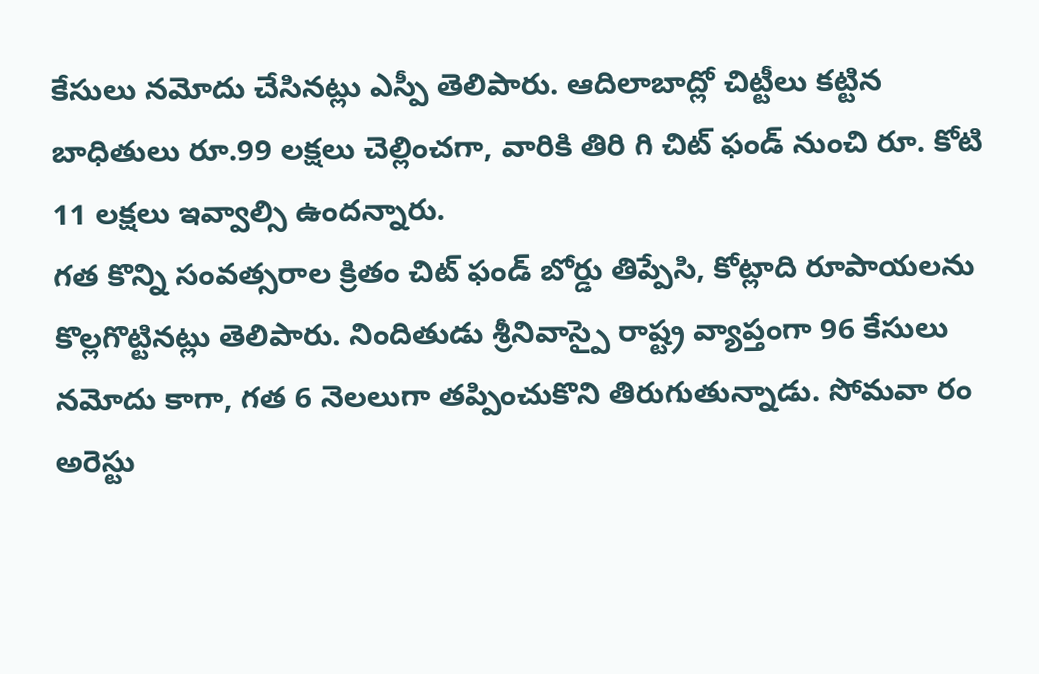కేసులు నమోదు చేసినట్లు ఎస్పీ తెలిపారు. ఆదిలాబాద్లో చిట్టీలు కట్టిన బాధితులు రూ.99 లక్షలు చెల్లించగా, వారికి తిరి గి చిట్ ఫండ్ నుంచి రూ. కోటి 11 లక్షలు ఇవ్వాల్సి ఉందన్నారు.
గత కొన్ని సంవత్సరాల క్రితం చిట్ ఫండ్ బోర్డు తిప్పేసి, కోట్లాది రూపాయలను కొల్లగొట్టినట్లు తెలిపారు. నిందితుడు శ్రీనివాస్పై రాష్ట్ర వ్యాప్తంగా 96 కేసులు నమోదు కాగా, గత 6 నెలలుగా తప్పించుకొని తిరుగుతున్నాడు. సోమవా రం అరెస్టు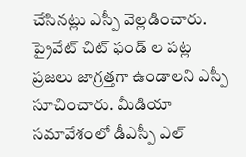చేసినట్లు ఎస్పీ వెల్లడించారు. ప్రైవేట్ చిట్ ఫండ్ ల పట్ల ప్రజలు జాగ్రత్తగా ఉండాలని ఎస్పీ సూచించారు. మీడియా సమావేశంలో డీఎస్పీ ఎల్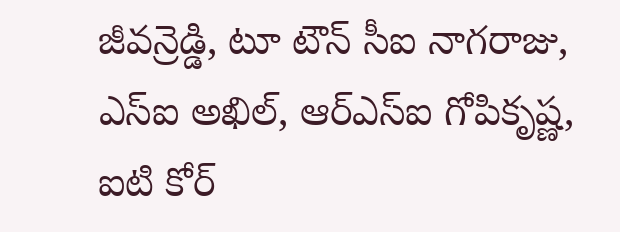జీవన్రెడ్డి, టూ టౌన్ సీఐ నాగరాజు, ఎస్ఐ అఖిల్, ఆర్ఎస్ఐ గోపికృష్ణ, ఐటి కోర్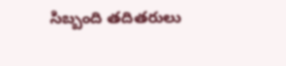సిబ్బంది తదితరులు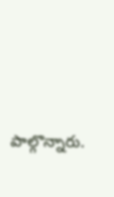పాల్గొన్నారు.